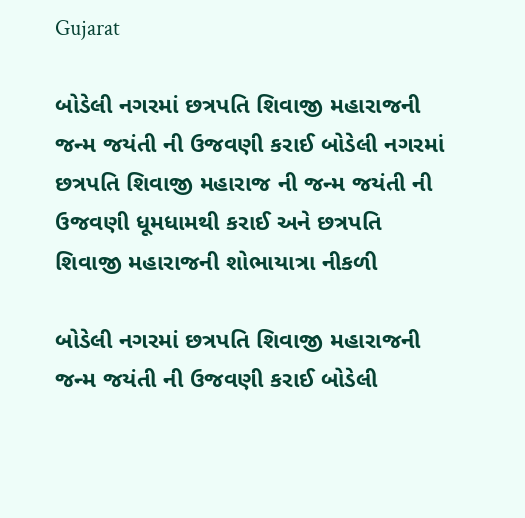Gujarat

બોડેલી નગરમાં છત્રપતિ શિવાજી મહારાજની જન્મ જયંતી ની ઉજવણી કરાઈ બોડેલી નગરમાં છત્રપતિ શિવાજી મહારાજ ની જન્મ જયંતી ની ઉજવણી ધૂમધામથી કરાઈ અને છત્રપતિ શિવાજી મહારાજની શોભાયાત્રા નીકળી

બોડેલી નગરમાં છત્રપતિ શિવાજી મહારાજની જન્મ જયંતી ની ઉજવણી કરાઈ બોડેલી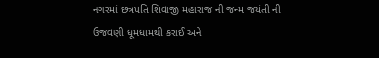નગરમાં છત્રપતિ શિવાજી મહારાજ ની જન્મ જયંતી ની ઉજવણી ધૂમધામથી કરાઈ અને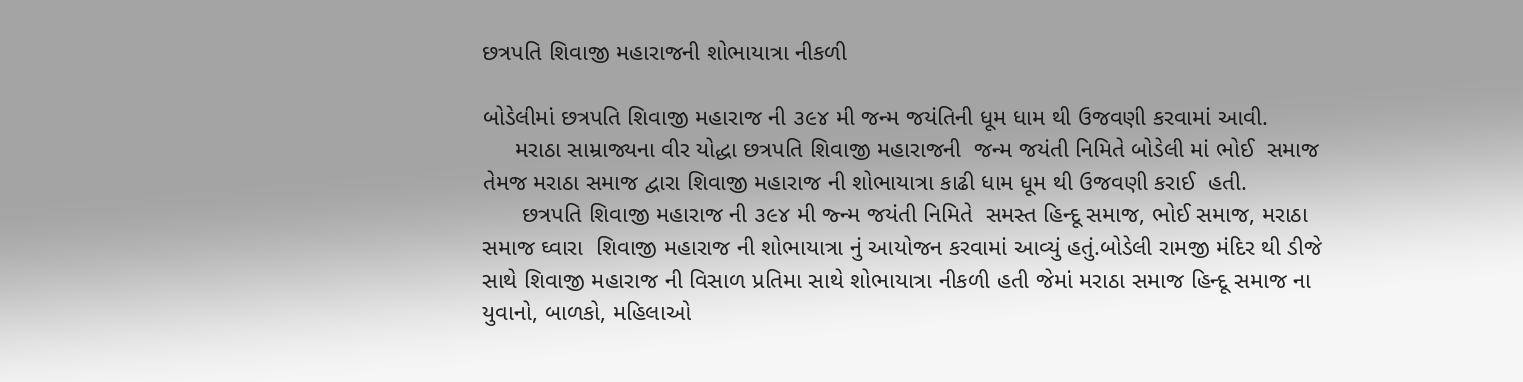છત્રપતિ શિવાજી મહારાજની શોભાયાત્રા નીકળી

બોડેલીમાં છત્રપતિ શિવાજી મહારાજ ની ૩૯૪ મી જન્મ જયંતિની ધૂમ ધામ થી ઉજવણી કરવામાં આવી.
     મરાઠા સામ્રાજ્યના વીર યોદ્ધા છત્રપતિ શિવાજી મહારાજની  જન્મ જયંતી નિમિતે બોડેલી માં ભોઈ  સમાજ તેમજ મરાઠા સમાજ દ્વારા શિવાજી મહારાજ ની શોભાયાત્રા કાઢી ધામ ધૂમ થી ઉજવણી કરાઈ  હતી.
      છત્રપતિ શિવાજી મહારાજ ની ૩૯૪ મી જ્ન્મ જયંતી નિમિતે  સમસ્ત હિન્દૂ સમાજ, ભોઈ સમાજ, મરાઠા સમાજ ઘ્વારા  શિવાજી મહારાજ ની શોભાયાત્રા નું આયોજન કરવામાં આવ્યું હતું.બોડેલી રામજી મંદિર થી ડીજે સાથે શિવાજી મહારાજ ની વિસાળ પ્રતિમા સાથે શોભાયાત્રા નીકળી હતી જેમાં મરાઠા સમાજ હિન્દૂ સમાજ ના યુવાનો, બાળકો, મહિલાઓ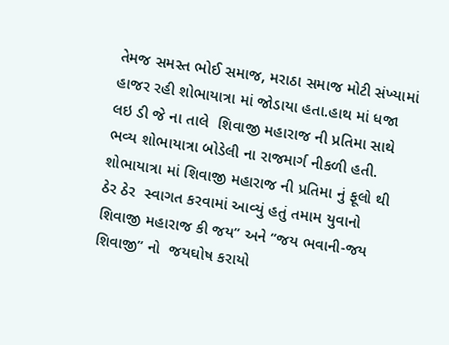તેમજ સમસ્ત ભોઈ સમાજ, મરાઠા સમાજ મોટી સંખ્યામાં  હાજર રહી શોભાયાત્રા માં જોડાયા હતા.હાથ માં ધજા લઇ ડી જે ના તાલે  શિવાજી મહારાજ ની પ્રતિમા સાથે ભવ્ય શોભાયાત્રા બોડેલી ના રાજમાર્ગ નીકળી હતી. શોભાયાત્રા માં શિવાજી મહારાજ ની પ્રતિમા નું ફૂલો થી ઠેર ઠેર  સ્વાગત કરવામાં આવ્યું હતું તમામ યુવાનો શિવાજી મહારાજ કી જય” અને “જય ભવાની-જય શિવાજી” નો  જયઘોષ કરાયો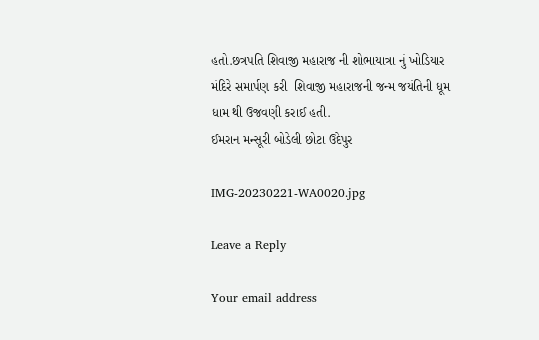હતો.છત્રપતિ શિવાજી મહારાજ ની શોભાયાત્રા નું ખોડિયાર મંદિરે સમાર્પણ કરી  શિવાજી મહારાજની જન્મ જયંતિની ધૂમ  ધામ થી ઉજવણી કરાઈ હતી.
ઈમરાન મન્સૂરી બોડેલી છોટા ઉદેપુર

IMG-20230221-WA0020.jpg

Leave a Reply

Your email address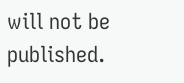will not be published.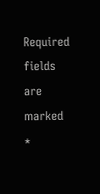Required fields are marked *